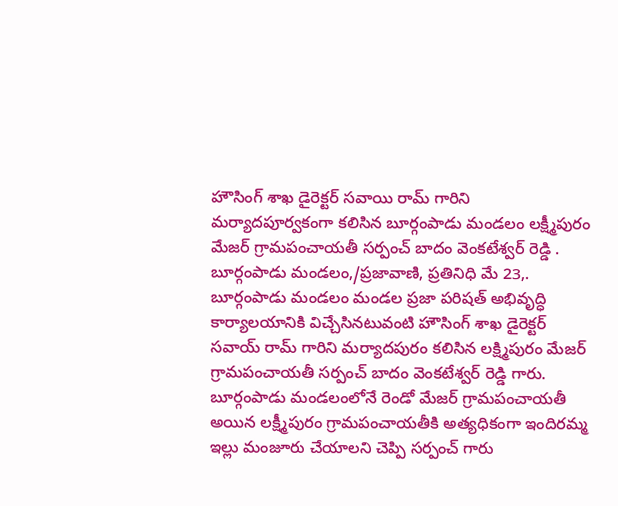హౌసింగ్ శాఖ డైరెక్టర్ సవాయి రామ్ గారిని మర్యాదపూర్వకంగా కలిసిన బూర్గంపాడు మండలం లక్ష్మీపురం మేజర్ గ్రామపంచాయతీ సర్పంచ్ బాదం వెంకటేశ్వర్ రెడ్డి .
బూర్గంపాడు మండలం,/ప్రజావాణి, ప్రతినిధి మే 23,.
బూర్గంపాడు మండలం మండల ప్రజా పరిషత్ అభివృద్ధి కార్యాలయానికి విచ్చేసినటువంటి హౌసింగ్ శాఖ డైరెక్టర్ సవాయ్ రామ్ గారిని మర్యాదపురం కలిసిన లక్ష్మిపురం మేజర్ గ్రామపంచాయతీ సర్పంచ్ బాదం వెంకటేశ్వర్ రెడ్డి గారు. బూర్గంపాడు మండలంలోనే రెండో మేజర్ గ్రామపంచాయతీ అయిన లక్ష్మీపురం గ్రామపంచాయతీకి అత్యధికంగా ఇందిరమ్మ ఇల్లు మంజూరు చేయాలని చెప్పి సర్పంచ్ గారు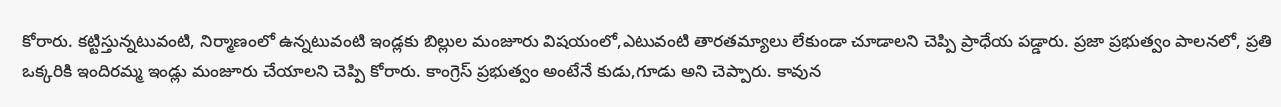కోరారు. కట్టిస్తున్నటువంటి, నిర్మాణంలో ఉన్నటువంటి ఇండ్లకు బిల్లుల మంజూరు విషయంలో,ఎటువంటి తారతమ్యాలు లేకుండా చూడాలని చెప్పి ప్రాధేయ పడ్డారు. ప్రజా ప్రభుత్వం పాలనలో, ప్రతి ఒక్కరికి ఇందిరమ్మ ఇండ్లు మంజూరు చేయాలని చెప్పి కోరారు. కాంగ్రెస్ ప్రభుత్వం అంటేనే కుడు,గూడు అని చెప్పారు. కావున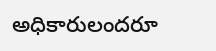అధికారులందరూ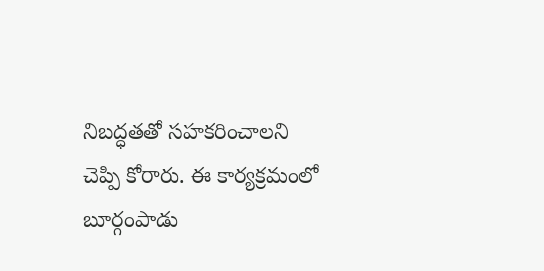నిబద్ధతతో సహకరించాలని చెప్పి కోరారు. ఈ కార్యక్రమంలో బూర్గంపాడు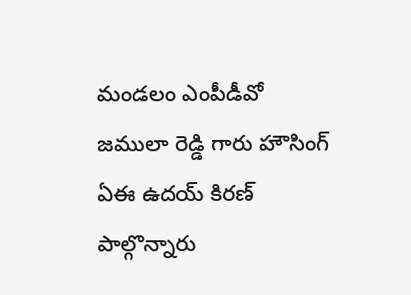మండలం ఎంపీడీవో జములా రెడ్డి గారు హౌసింగ్ ఏఈ ఉదయ్ కిరణ్ పాల్గొన్నారు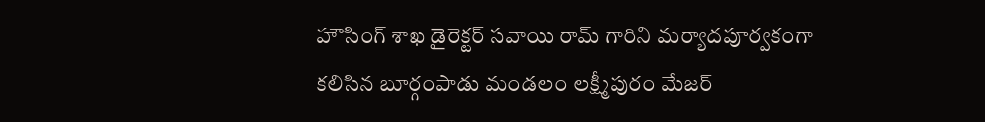హౌసింగ్ శాఖ డైరెక్టర్ సవాయి రామ్ గారిని మర్యాదపూర్వకంగా కలిసిన బూర్గంపాడు మండలం లక్ష్మీపురం మేజర్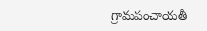గ్రామపంచాయతీ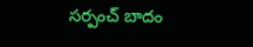సర్పంచ్ బాదం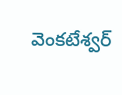వెంకటేశ్వర్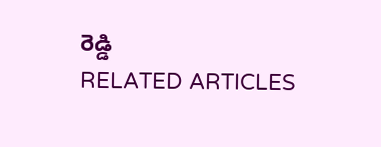రెడ్డి
RELATED ARTICLES